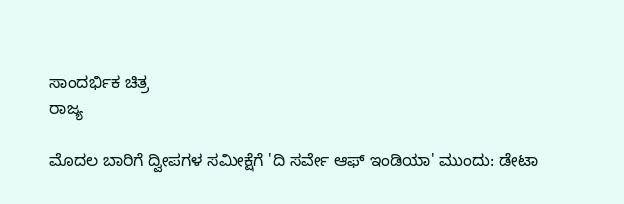ಸಾಂದರ್ಭಿಕ ಚಿತ್ರ
ರಾಜ್ಯ

ಮೊದಲ ಬಾರಿಗೆ ದ್ವೀಪಗಳ ಸಮೀಕ್ಷೆಗೆ 'ದಿ ಸರ್ವೇ ಆಫ್ ಇಂಡಿಯಾ' ಮುಂದು: ಡೇಟಾ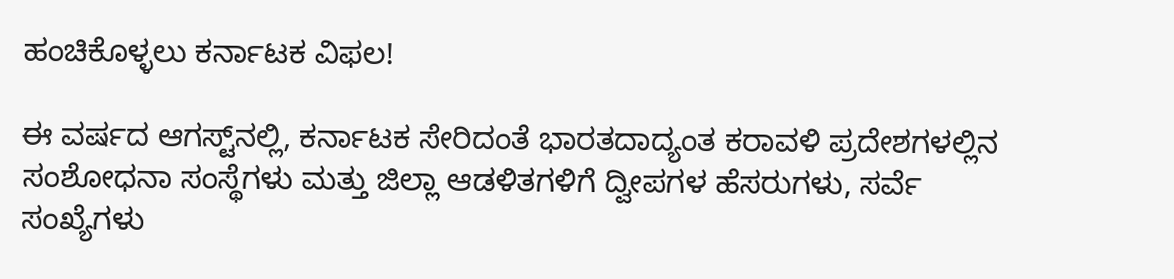ಹಂಚಿಕೊಳ್ಳಲು ಕರ್ನಾಟಕ ವಿಫಲ!

ಈ ವರ್ಷದ ಆಗಸ್ಟ್‌ನಲ್ಲಿ, ಕರ್ನಾಟಕ ಸೇರಿದಂತೆ ಭಾರತದಾದ್ಯಂತ ಕರಾವಳಿ ಪ್ರದೇಶಗಳಲ್ಲಿನ ಸಂಶೋಧನಾ ಸಂಸ್ಥೆಗಳು ಮತ್ತು ಜಿಲ್ಲಾ ಆಡಳಿತಗಳಿಗೆ ದ್ವೀಪಗಳ ಹೆಸರುಗಳು, ಸರ್ವೆ ಸಂಖ್ಯೆಗಳು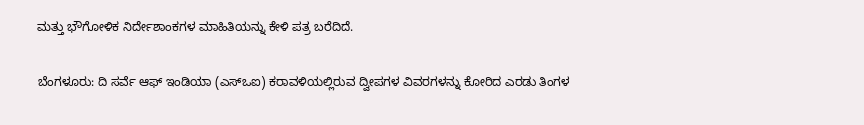ಮತ್ತು ಭೌಗೋಳಿಕ ನಿರ್ದೇಶಾಂಕಗಳ ಮಾಹಿತಿಯನ್ನು ಕೇಳಿ ಪತ್ರ ಬರೆದಿದೆ.

ಬೆಂಗಳೂರು: ದಿ ಸರ್ವೆ ಆಫ್ ಇಂಡಿಯಾ (ಎಸ್‌ಒಐ) ಕರಾವಳಿಯಲ್ಲಿರುವ ದ್ವೀಪಗಳ ವಿವರಗಳನ್ನು ಕೋರಿದ ಎರಡು ತಿಂಗಳ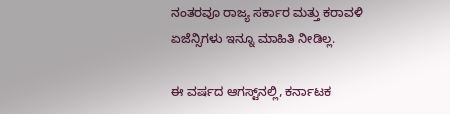ನಂತರವೂ ರಾಜ್ಯ ಸರ್ಕಾರ ಮತ್ತು ಕರಾವಳಿ ಏಜೆನ್ಸಿಗಳು ಇನ್ನೂ ಮಾಹಿತಿ ನೀಡಿಲ್ಲ.

ಈ ವರ್ಷದ ಆಗಸ್ಟ್‌ನಲ್ಲಿ, ಕರ್ನಾಟಕ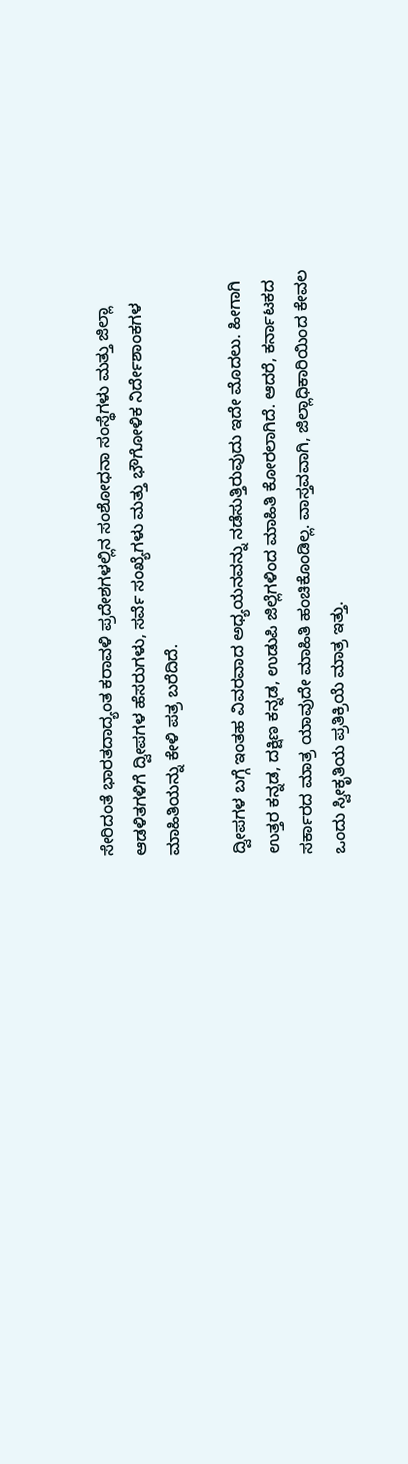ಸೇರಿದಂತೆ ಭಾರತದಾದ್ಯಂತ ಕರಾವಳಿ ಪ್ರದೇಶಗಳಲ್ಲಿನ ಸಂಶೋಧನಾ ಸಂಸ್ಥೆಗಳು ಮತ್ತು ಜಿಲ್ಲಾ ಆಡಳಿತಗಳಿಗೆ ದ್ವೀಪಗಳ ಹೆಸರುಗಳು, ಸರ್ವೆ ಸಂಖ್ಯೆಗಳು ಮತ್ತು ಭೌಗೋಳಿಕ ನಿರ್ದೇಶಾಂಕಗಳ ಮಾಹಿತಿಯನ್ನು ಕೇಳಿ ಪತ್ರ ಬರೆದಿದೆ.

ದ್ವೀಪಗಳ ಬಗ್ಗೆ ಇಂತಹ ವಿವರವಾದ ಅಧ್ಯಯನವನ್ನು ನಡೆಸುತ್ತಿರುವುದು ಇದೇ ಮೊದಲು. ಹೀಗಾಗಿ ಉತ್ತರ ಕನ್ನಡ, ದಕ್ಷಿಣ ಕನ್ನಡ, ಉಡುಪಿ ಜಿಲ್ಲೆಗಳಿಂದ ಮಾಹಿತಿ ಕೋರಲಾಗಿದೆ. ಆದರೆ, ಕರ್ನಾಟಕದ ಸರ್ಕಾರದ ಮಾತ್ರ ಯಾವುದೇ ಮಾಹಿತಿ ಹಂಚಿಕೊಂಡಿಲ್ಲ. ವಾಸ್ತವವಾಗಿ, ಜಿಲ್ಲಾಧಿಕಾರಿಯಿಂದ ಕೇವಲ ಒಂದು ಸ್ವೀಕೃತಿಯ ಪ್ರತಿಕ್ರಿಯೆ ಮಾತ್ರ ಇತ್ತು.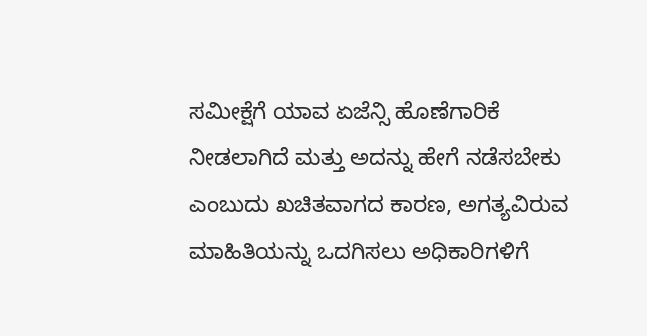ಸಮೀಕ್ಷೆಗೆ ಯಾವ ಏಜೆನ್ಸಿ ಹೊಣೆಗಾರಿಕೆ ನೀಡಲಾಗಿದೆ ಮತ್ತು ಅದನ್ನು ಹೇಗೆ ನಡೆಸಬೇಕು ಎಂಬುದು ಖಚಿತವಾಗದ ಕಾರಣ, ಅಗತ್ಯವಿರುವ ಮಾಹಿತಿಯನ್ನು ಒದಗಿಸಲು ಅಧಿಕಾರಿಗಳಿಗೆ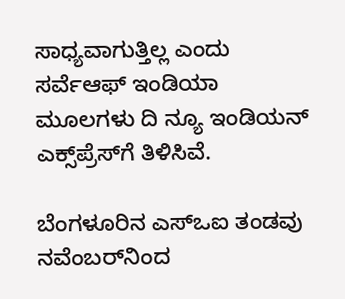ಸಾಧ್ಯವಾಗುತ್ತಿಲ್ಲ ಎಂದು ಸರ್ವೆಆಫ್ ಇಂಡಿಯಾ ಮೂಲಗಳು ದಿ ನ್ಯೂ ಇಂಡಿಯನ್ ಎಕ್ಸ್‌ಪ್ರೆಸ್‌ಗೆ ತಿಳಿಸಿವೆ.

ಬೆಂಗಳೂರಿನ ಎಸ್‌ಒಐ ತಂಡವು ನವೆಂಬರ್‌ನಿಂದ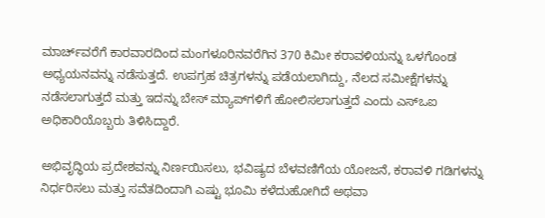ಮಾರ್ಚ್‌ವರೆಗೆ ಕಾರವಾರದಿಂದ ಮಂಗಳೂರಿನವರೆಗಿನ 370 ಕಿಮೀ ಕರಾವಳಿಯನ್ನು ಒಳಗೊಂಡ ಅಧ್ಯಯನವನ್ನು ನಡೆಸುತ್ತದೆ. ಉಪಗ್ರಹ ಚಿತ್ರಗಳನ್ನು ಪಡೆಯಲಾಗಿದ್ದು, ನೆಲದ ಸಮೀಕ್ಷೆಗಳನ್ನು ನಡೆಸಲಾಗುತ್ತದೆ ಮತ್ತು ಇದನ್ನು ಬೇಸ್ ಮ್ಯಾಪ್‌ಗಳಿಗೆ ಹೋಲಿಸಲಾಗುತ್ತದೆ ಎಂದು ಎಸ್‌ಒಐ ಅಧಿಕಾರಿಯೊಬ್ಬರು ತಿಳಿಸಿದ್ದಾರೆ.

ಅಭಿವೃದ್ಧಿಯ ಪ್ರದೇಶವನ್ನು ನಿರ್ಣಯಿಸಲು, ಭವಿಷ್ಯದ ಬೆಳವಣಿಗೆಯ ಯೋಜನೆ, ಕರಾವಳಿ ಗಡಿಗಳನ್ನು ನಿರ್ಧರಿಸಲು ಮತ್ತು ಸವೆತದಿಂದಾಗಿ ಎಷ್ಟು ಭೂಮಿ ಕಳೆದುಹೋಗಿದೆ ಅಥವಾ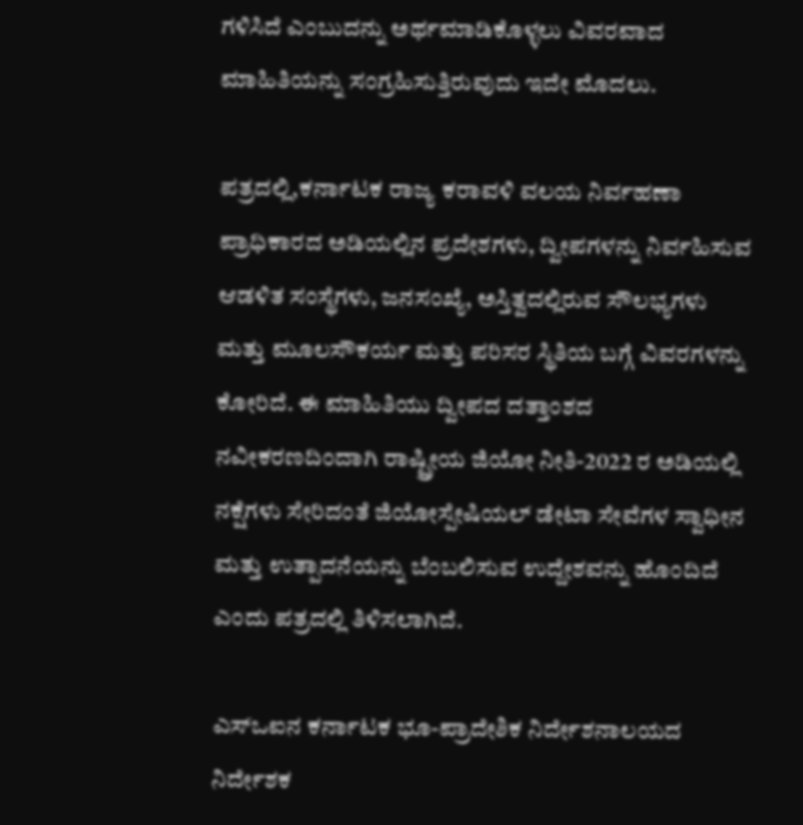ಗಳಿಸಿದೆ ಎಂಬುದನ್ನು ಅರ್ಥಮಾಡಿಕೊಳ್ಳಲು ವಿವರವಾದ ಮಾಹಿತಿಯನ್ನು ಸಂಗ್ರಹಿಸುತ್ತಿರುವುದು ಇದೇ ಮೊದಲು.

ಪತ್ರದಲ್ಲಿ,ಕರ್ನಾಟಕ ರಾಜ್ಯ ಕರಾವಳಿ ವಲಯ ನಿರ್ವಹಣಾ ಪ್ರಾಧಿಕಾರದ ಅಡಿಯಲ್ಲಿನ ಪ್ರದೇಶಗಳು, ದ್ವೀಪಗಳನ್ನು ನಿರ್ವಹಿಸುವ ಆಡಳಿತ ಸಂಸ್ಥೆಗಳು, ಜನಸಂಖ್ಯೆ, ಅಸ್ತಿತ್ವದಲ್ಲಿರುವ ಸೌಲಭ್ಯಗಳು ಮತ್ತು ಮೂಲಸೌಕರ್ಯ ಮತ್ತು ಪರಿಸರ ಸ್ಥಿತಿಯ ಬಗ್ಗೆ ವಿವರಗಳನ್ನು ಕೋರಿದೆ. ಈ ಮಾಹಿತಿಯು ದ್ವೀಪದ ದತ್ತಾಂಶದ ನವೀಕರಣದಿಂದಾಗಿ ರಾಷ್ಟ್ರೀಯ ಜಿಯೋ ನೀತಿ-2022 ರ ಅಡಿಯಲ್ಲಿ ನಕ್ಷೆಗಳು ಸೇರಿದಂತೆ ಜಿಯೋಸ್ಪೇಷಿಯಲ್ ಡೇಟಾ ಸೇವೆಗಳ ಸ್ವಾಧೀನ ಮತ್ತು ಉತ್ಪಾದನೆಯನ್ನು ಬೆಂಬಲಿಸುವ ಉದ್ದೇಶವನ್ನು ಹೊಂದಿದೆ ಎಂದು ಪತ್ರದಲ್ಲಿ ತಿಳಿಸಲಾಗಿದೆ.

ಎಸ್‌ಒಐನ ಕರ್ನಾಟಕ ಭೂ-ಪ್ರಾದೇಶಿಕ ನಿರ್ದೇಶನಾಲಯದ ನಿರ್ದೇಶಕ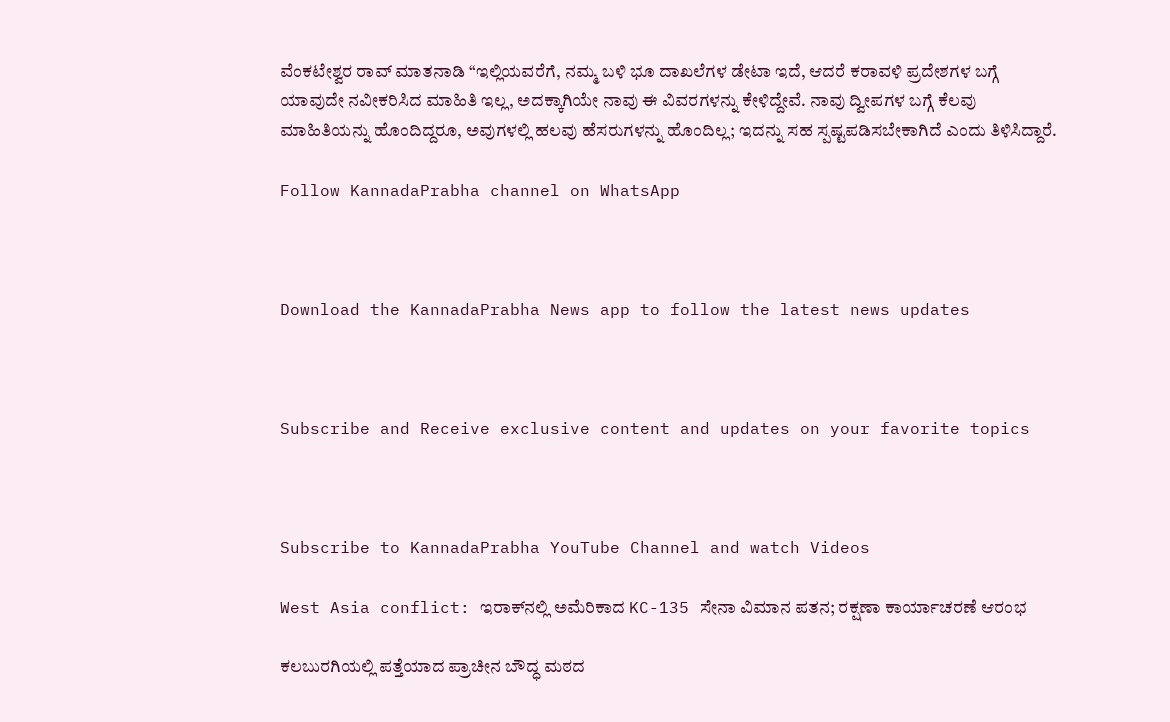ವೆಂಕಟೇಶ್ವರ ರಾವ್ ಮಾತನಾಡಿ “ಇಲ್ಲಿಯವರೆಗೆ, ನಮ್ಮ ಬಳಿ ಭೂ ದಾಖಲೆಗಳ ಡೇಟಾ ಇದೆ, ಆದರೆ ಕರಾವಳಿ ಪ್ರದೇಶಗಳ ಬಗ್ಗೆ ಯಾವುದೇ ನವೀಕರಿಸಿದ ಮಾಹಿತಿ ಇಲ್ಲ, ಅದಕ್ಕಾಗಿಯೇ ನಾವು ಈ ವಿವರಗಳನ್ನು ಕೇಳಿದ್ದೇವೆ. ನಾವು ದ್ವೀಪಗಳ ಬಗ್ಗೆ ಕೆಲವು ಮಾಹಿತಿಯನ್ನು ಹೊಂದಿದ್ದರೂ, ಅವುಗಳಲ್ಲಿ ಹಲವು ಹೆಸರುಗಳನ್ನು ಹೊಂದಿಲ್ಲ; ಇದನ್ನು ಸಹ ಸ್ಪಷ್ಟಪಡಿಸಬೇಕಾಗಿದೆ ಎಂದು ತಿಳಿಸಿದ್ದಾರೆ.

Follow KannadaPrabha channel on WhatsApp



Download the KannadaPrabha News app to follow the latest news updates



Subscribe and Receive exclusive content and updates on your favorite topics



Subscribe to KannadaPrabha YouTube Channel and watch Videos

West Asia conflict: ಇರಾಕ್‌ನಲ್ಲಿ ಅಮೆರಿಕಾದ KC-135 ಸೇನಾ ವಿಮಾನ ಪತನ; ರಕ್ಷಣಾ ಕಾರ್ಯಾಚರಣೆ ಆರಂಭ

ಕಲಬುರಗಿಯಲ್ಲಿ ಪತ್ತೆಯಾದ ಪ್ರಾಚೀನ ಬೌದ್ಧ ಮಠದ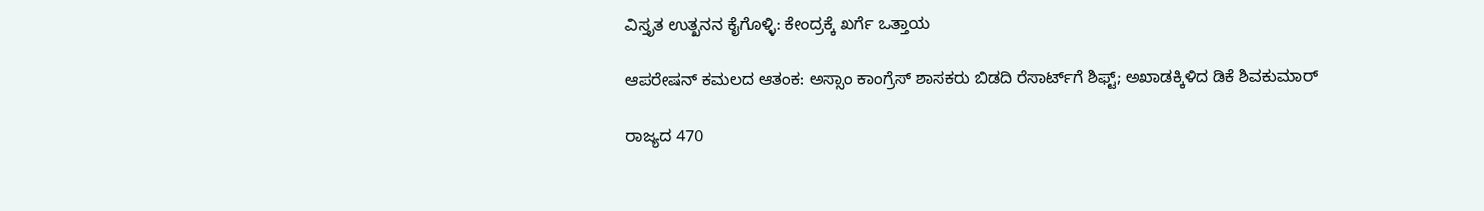ವಿಸ್ತೃತ ಉತ್ಖನನ ಕೈಗೊಳ್ಳಿ: ಕೇಂದ್ರಕ್ಕೆ ಖರ್ಗೆ ಒತ್ತಾಯ

ಆಪರೇಷನ್‌ ಕಮಲದ ಆತಂಕ: ಅಸ್ಸಾಂ ಕಾಂಗ್ರೆಸ್‌ ಶಾಸಕರು ಬಿಡದಿ ರೆಸಾರ್ಟ್‌ಗೆ ಶಿಫ್ಟ್‌; ಅಖಾಡಕ್ಕಿಳಿದ ಡಿಕೆ ಶಿವಕುಮಾರ್

ರಾಜ್ಯದ 470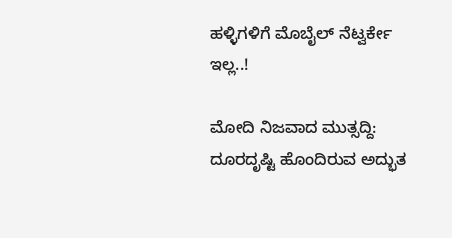ಹಳ್ಳಿಗಳಿಗೆ ಮೊಬೈಲ್ ನೆಟ್ವರ್ಕೇ ಇಲ್ಲ..!

ಮೋದಿ ನಿಜವಾದ ಮುತ್ಸದ್ದಿ: ದೂರದೃಷ್ಟಿ ಹೊಂದಿರುವ ಅದ್ಭುತ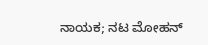ನಾಯಕ; ನಟ ಮೋಹನ್‌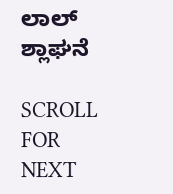ಲಾಲ್ ಶ್ಲಾಘನೆ

SCROLL FOR NEXT